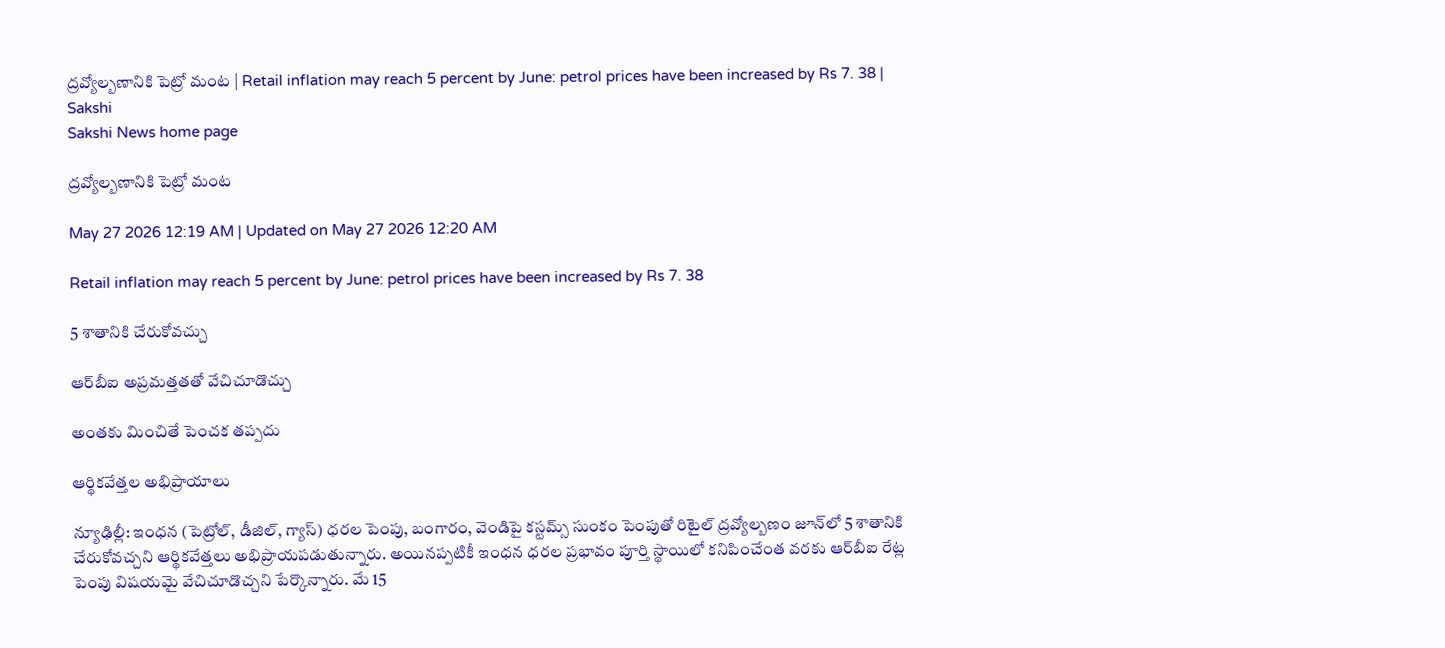ద్రవ్యోల్బణానికి పెట్రో మంట | Retail inflation may reach 5 percent by June: petrol prices have been increased by Rs 7. 38 | Sakshi
Sakshi News home page

ద్రవ్యోల్బణానికి పెట్రో మంట

May 27 2026 12:19 AM | Updated on May 27 2026 12:20 AM

Retail inflation may reach 5 percent by June: petrol prices have been increased by Rs 7. 38

5 శాతానికి చేరుకోవచ్చు

ఆర్‌బీఐ అప్రమత్తతతో వేచిచూడొచ్చు

అంతకు మించితే పెంచక తప్పదు

ఆర్థికవేత్తల అభిప్రాయాలు

న్యూఢిల్లీ: ఇంధన (పెట్రోల్, డీజిల్, గ్యాస్‌) ధరల పెంపు, బంగారం, వెండిపై కస్టమ్స్‌ సుంకం పెంపుతో రిటైల్‌ ద్రవ్యోల్బణం జూన్‌లో 5 శాతానికి చేరుకోవచ్చని ఆర్థికవేత్తలు అభిప్రాయపడుతున్నారు. అయినప్పటికీ ఇంధన ధరల ప్రభావం పూర్తి స్థాయిలో కనిపించేంత వరకు ఆర్‌బీఐ రేట్ల పెంపు విషయమై వేచిచూడొచ్చని పేర్కొన్నారు. మే 15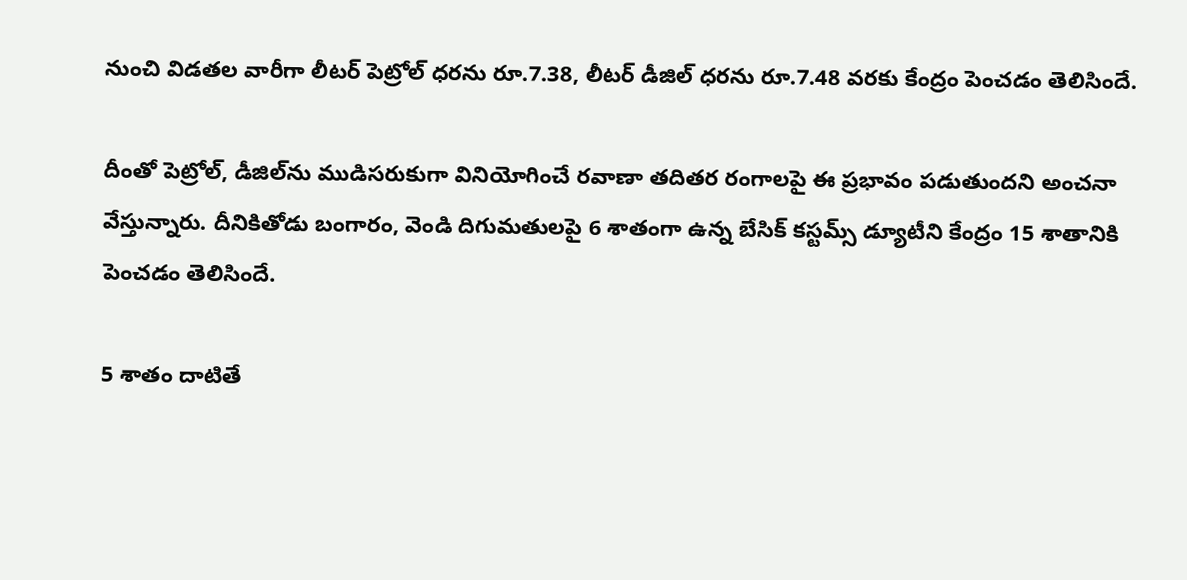నుంచి విడతల వారీగా లీటర్‌ పెట్రోల్‌ ధరను రూ.7.38, లీటర్‌ డీజిల్‌ ధరను రూ.7.48 వరకు కేంద్రం పెంచడం తెలిసిందే.

దీంతో పెట్రోల్, డీజిల్‌ను ముడిసరుకుగా వినియోగించే రవాణా తదితర రంగాలపై ఈ ప్రభావం పడుతుందని అంచనా వేస్తున్నారు. దీనికితోడు బంగారం, వెండి దిగుమతులపై 6 శాతంగా ఉన్న బేసిక్‌ కస్టమ్స్‌ డ్యూటీని కేంద్రం 15 శాతానికి పెంచడం తెలిసిందే.

5 శాతం దాటితే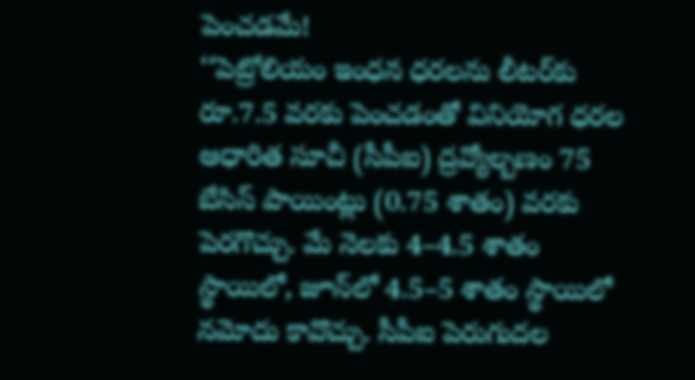పెంచడమే!
‘‘పెట్రోలియం ఇంధన ధరలను లీటర్‌కు రూ.7.5 వరకు పెంచడంతో వినియోగ ధరల ఆధారిత సూచీ (సీపీఐ) ద్రవ్యోల్బణం 75 బేసిస్‌ పాయింట్లు (0.75 శాతం) వరకు పెరగొచ్చు. మే నెలకు 4–4.5 శాతం స్థాయిలో, జూన్‌లో 4.5–5 శాతం స్థాయిలో నమోదు కావొచ్చు. సీపీఐ పెరుగుదల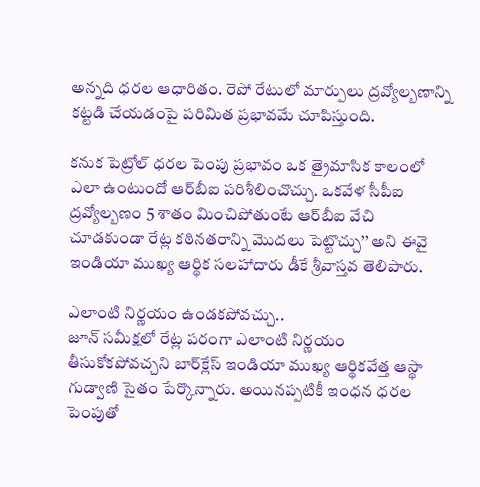అన్నది ధరల ఆధారితం. రెపో రేటులో మార్పులు ద్రవ్యోల్బణాన్ని కట్టడి చేయడంపై పరిమిత ప్రభావమే చూపిస్తుంది.

కనుక పెట్రోల్‌ ధరల పెంపు ప్రభావం ఒక త్రైమాసిక కాలంలో ఎలా ఉంటుందో ఆర్‌బీఐ పరిశీలించొచ్చు. ఒకవేళ సీపీఐ ద్రవ్యోల్బణం 5 శాతం మించిపోతుంటే ఆర్‌బీఐ వేచి చూడకుండా రేట్ల కఠినతరాన్ని మొదలు పెట్టొచ్చు’’ అని ఈవై ఇండియా ముఖ్య ఆర్థిక సలహాదారు డీకే శ్రీవాస్తవ తెలిపారు.

ఎలాంటి నిర్ణయం ఉండకపోవచ్చు..
జూన్‌ సమీక్షలో రేట్ల పరంగా ఎలాంటి నిర్ణయం తీసుకోకపోవచ్చని బార్‌క్లేస్‌ ఇండియా ముఖ్య ఆర్థికవేత్త ఆస్థా గుడ్వాణి సైతం పేర్కొన్నారు. అయినప్పటికీ ఇంధన ధరల పెంపుతో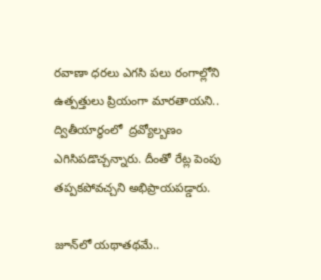రవాణా ధరలు ఎగసి పలు రంగాల్లోని ఉత్పత్తులు ప్రియంగా మారతాయని.. ద్వితీయార్ధంలో  ద్రవ్యోల్బణం ఎగిసిపడొచ్చన్నారు. దీంతో రేట్ల పెంపు తప్పకపోవచ్చని అభిప్రాయపడ్డారు.

జూన్‌లో యథాతథమే..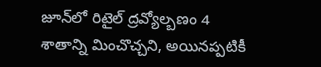జూన్‌లో రిటైల్‌ ద్రవ్యోల్బణం 4 శాతాన్ని మించొచ్చని, అయినప్పటికీ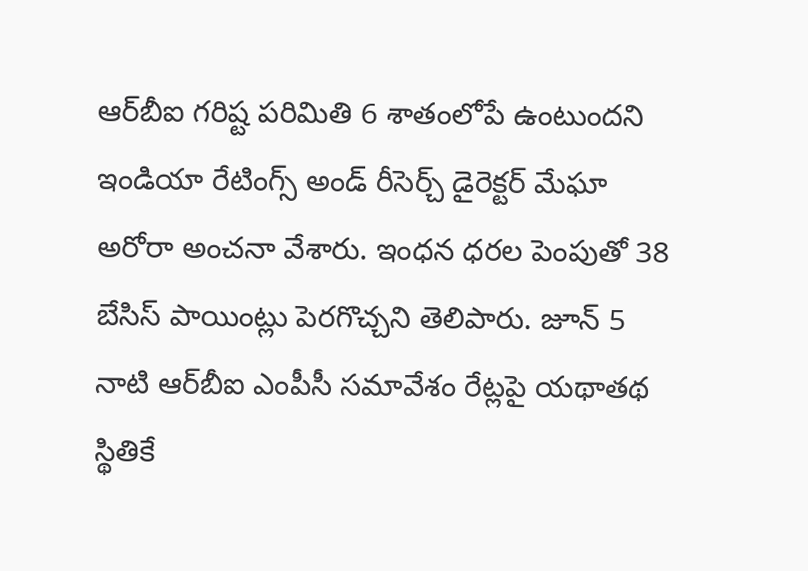ఆర్‌బీఐ గరిష్ట పరిమితి 6 శాతంలోపే ఉంటుందని ఇండియా రేటింగ్స్‌ అండ్‌ రీసెర్చ్‌ డైరెక్టర్‌ మేఘా అరోరా అంచనా వేశారు. ఇంధన ధరల పెంపుతో 38 బేసిస్‌ పాయింట్లు పెరగొచ్చని తెలిపారు. జూన్‌ 5 నాటి ఆర్‌బీఐ ఎంపీసీ సమావేశం రేట్లపై యథాతథ స్థితికే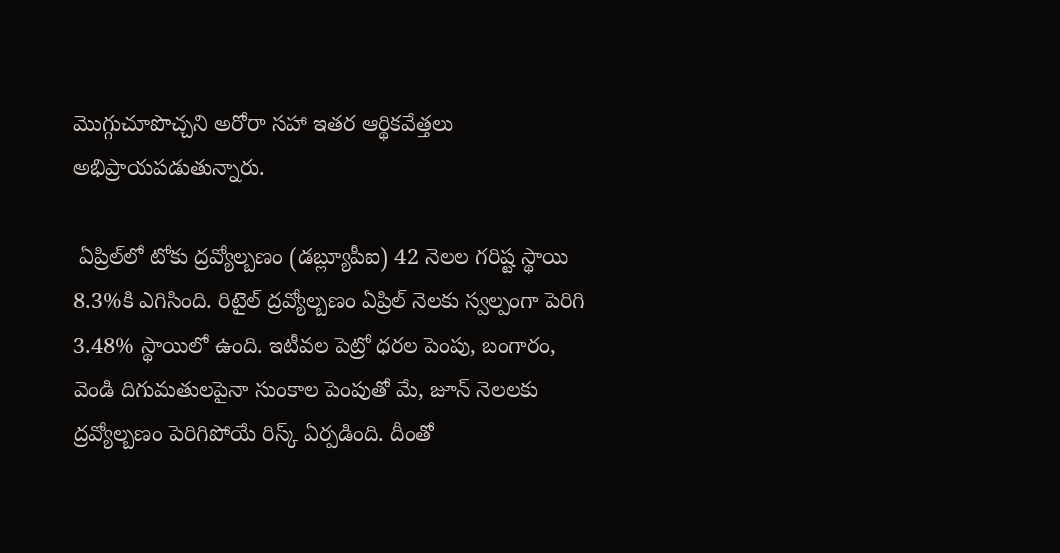మొగ్గుచూపొచ్చని అరోరా సహా ఇతర ఆర్థికవేత్తలు అభిప్రాయపడుతున్నారు.

 ఏప్రిల్‌లో టోకు ద్రవ్యోల్బణం (డబ్ల్యూపీఐ) 42 నెలల గరిష్ట స్థాయి 8.3%కి ఎగిసింది. రిటైల్‌ ద్రవ్యోల్బణం ఏప్రిల్‌ నెలకు స్వల్పంగా పెరిగి 3.48% స్థాయిలో ఉంది. ఇటీవల పెట్రో ధరల పెంపు, బంగారం, వెండి దిగుమతులపైనా సుంకాల పెంపుతో మే, జూన్‌ నెలలకు ద్రవ్యోల్బణం పెరిగిపోయే రిస్క్‌ ఏర్పడింది. దీంతో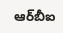ఆర్‌బీఐ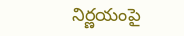నిర్ణయంపై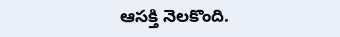ఆసక్తి నెలకొంది.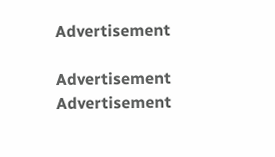Advertisement

Advertisement
Advertisement